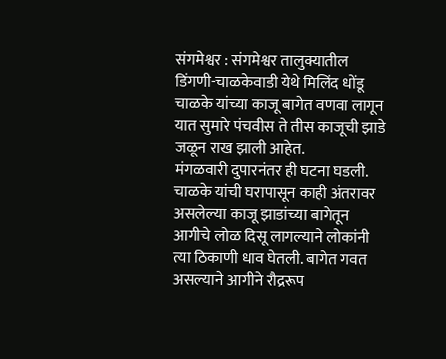संगमेश्वर : संगमेश्वर तालुक्यातील डिंगणी-चाळकेवाडी येथे मिलिंद धोंडू चाळके यांच्या काजू बागेत वणवा लागून यात सुमारे पंचवीस ते तीस काजूची झाडे जळून राख झाली आहेत.
मंगळवारी दुपारनंतर ही घटना घडली.
चाळके यांची घरापासून काही अंतरावर असलेल्या काजू झाडांच्या बागेतून आगीचे लोळ दिसू लागल्याने लोकांनी त्या ठिकाणी धाव घेतली. बागेत गवत असल्याने आगीने रौद्ररूप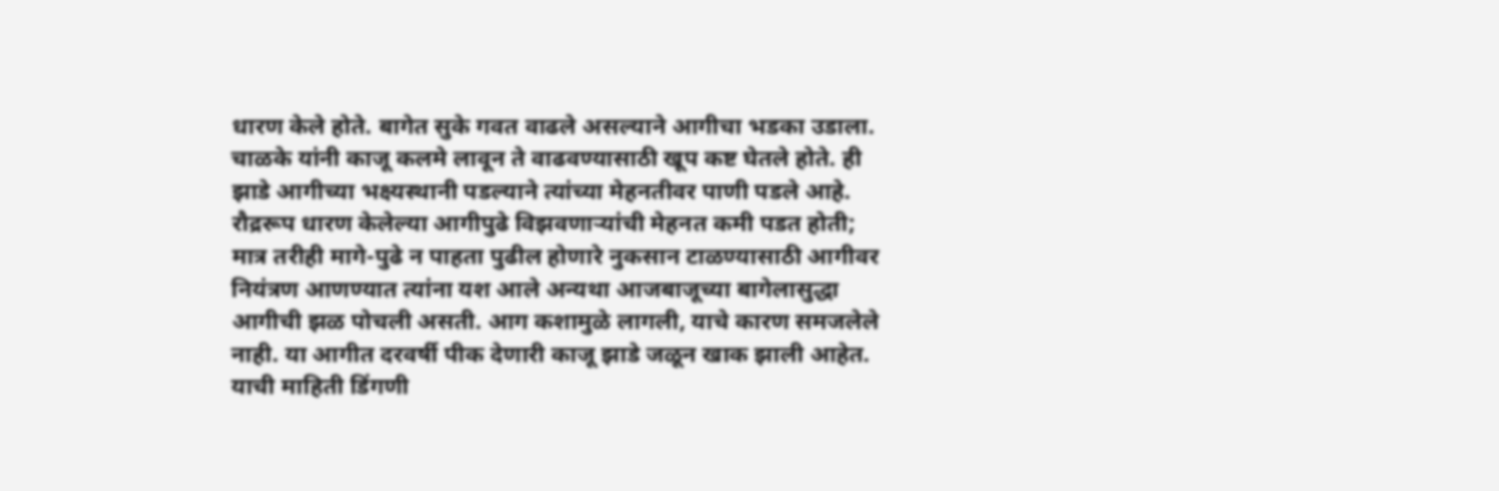धारण केले होते. बागेत सुके गवत वाढले असल्याने आगीचा भडका उडाला.
चाळके यांनी काजू कलमे लावून ते वाढवण्यासाठी खूप कष्ट घेतले होते. ही झाडे आगीच्या भक्ष्यस्थानी पडल्याने त्यांच्या मेहनतीवर पाणी पडले आहे. रौद्ररूप धारण केलेल्या आगीपुढे विझवणाऱ्यांची मेहनत कमी पडत होती; मात्र तरीही मागे-पुढे न पाहता पुढील होणारे नुकसान टाळण्यासाठी आगीवर नियंत्रण आणण्यात त्यांना यश आले अन्यथा आजबाजूच्या बागेलासुद्धा आगीची झळ पोचली असती. आग कशामुळे लागली, याचे कारण समजलेले नाही. या आगीत दरवर्षी पीक देणारी काजू झाडे जळून खाक झाली आहेत. याची माहिती डिंगणी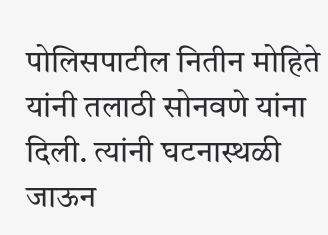पोलिसपाटील नितीन मोहिते यांनी तलाठी सोनवणे यांना दिली. त्यांनी घटनास्थळी जाऊन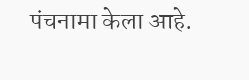पंचनामा केला आहे.